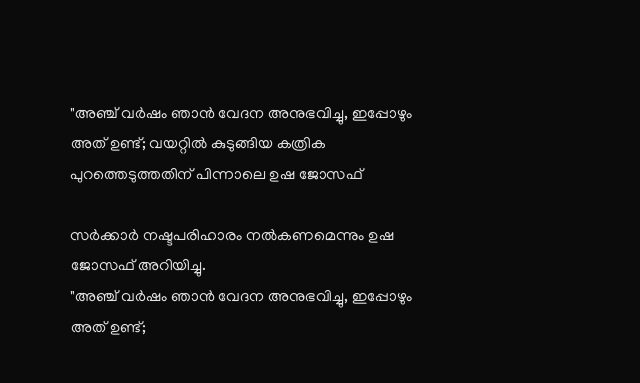"അഞ്ച് വർഷം ഞാൻ വേദന അനുഭവിച്ചു, ഇപ്പോഴും അത് ഉണ്ട്; വയറ്റിൽ കുടുങ്ങിയ കത്രിക പുറത്തെടുത്തതിന് പിന്നാലെ ഉഷ ജോസഫ്

സർക്കാർ നഷ്ടപരിഹാരം നൽകണമെന്നും ഉഷ ജോസഫ് അറിയിച്ചു.
"അഞ്ച് വർഷം ഞാൻ വേദന അനുഭവിച്ചു, ഇപ്പോഴും അത് ഉണ്ട്;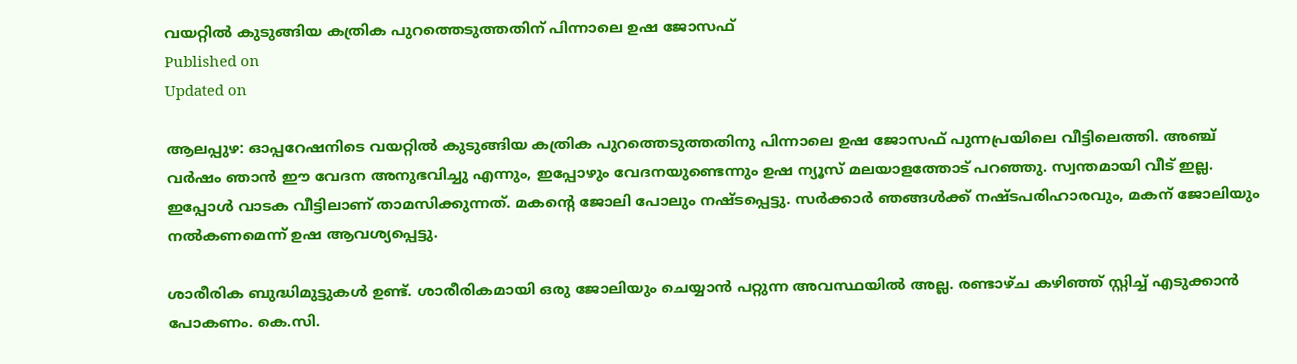വയറ്റിൽ കുടുങ്ങിയ കത്രിക പുറത്തെടുത്തതിന് പിന്നാലെ ഉഷ ജോസഫ്
Published on
Updated on

ആലപ്പുഴ: ഓപ്പറേഷനിടെ വയറ്റിൽ കുടുങ്ങിയ കത്രിക പുറത്തെടുത്തതിനു പിന്നാലെ ഉഷ ജോസഫ് പുന്നപ്രയിലെ വീട്ടിലെത്തി. അഞ്ച് വർഷം ഞാൻ ഈ വേദന അനുഭവിച്ചു എന്നും, ഇപ്പോഴും വേദനയുണ്ടെന്നും ഉഷ ന്യൂസ് മലയാളത്തോട് പറഞ്ഞു. സ്വന്തമായി വീട് ഇല്ല. ഇപ്പോൾ വാടക വീട്ടിലാണ് താമസിക്കുന്നത്. മകൻ്റെ ജോലി പോലും നഷ്ടപ്പെട്ടു. സർക്കാർ ഞങ്ങൾക്ക് നഷ്ടപരിഹാരവും, മകന് ജോലിയും നൽകണമെന്ന് ഉഷ ആവശ്യപ്പെട്ടു.

ശാരീരിക ബുദ്ധിമുട്ടുകൾ ഉണ്ട്. ശാരീരികമായി ഒരു ജോലിയും ചെയ്യാൻ പറ്റുന്ന അവസ്ഥയിൽ അല്ല. രണ്ടാഴ്ച കഴിഞ്ഞ് സ്റ്റിച്ച് എടുക്കാൻ പോകണം. കെ.സി.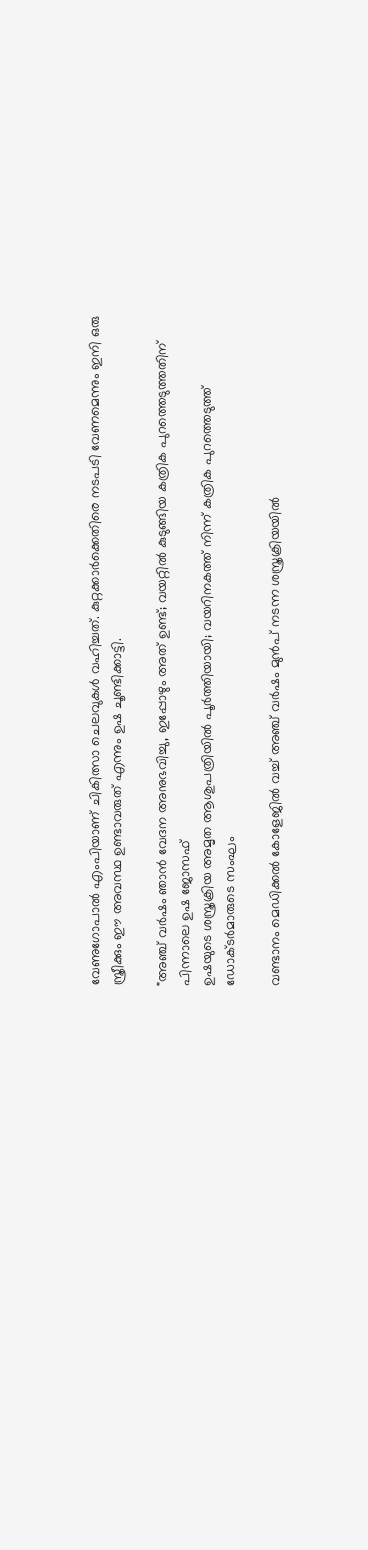വേണുഗോപാൽ എംപിയാണ് ചികിത്സാ ചെലവുകൾ വഹിച്ചത്. കുറ്റക്കാർക്കെതിരെ നടപടി വേണമെന്നും ഇനി ഒരു സ്ത്രീക്കും ഈ അവസ്ഥ ഉണ്ടാവരുത് എന്നും ഉഷ ചൂണ്ടിക്കാട്ടി.

"അഞ്ച് വർഷം ഞാൻ വേദന അനുഭവിച്ചു, ഇപ്പോഴും അത് ഉണ്ട്; വയറ്റിൽ കുടുങ്ങിയ കത്രിക പുറത്തെടുത്തതിന് പിന്നാലെ ഉഷ ജോസഫ്
ഉഷയുടെ ശസ്ത്രക്രിയ അമൃത ആശുപത്രിയിൽ പൂര്‍ത്തിയായി; വയറിനകത്ത് നിന്ന് കത്രിക പുറത്തെടുത്ത് ഡോക്ടർമാരുടെ സംഘം

വണ്ടാനം മെഡിക്കൽ കോളേജിൽ വച്ച് അഞ്ച് വർഷം മുൻപ് നടന്ന ശസ്ത്രക്രിയയിൽ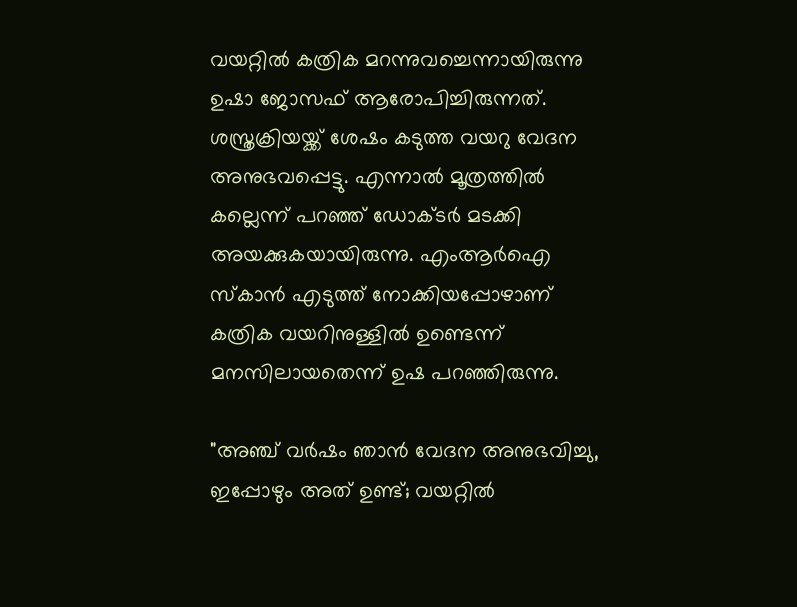വയറ്റിൽ കത്രിക മറന്നുവച്ചെന്നായിരുന്നു ഉഷാ ജോസഫ് ആരോപിച്ചിരുന്നത്. ശസ്ത്രക്രിയയ്ക്ക് ശേഷം കടുത്ത വയറു വേദന അനുഭവപ്പെട്ടു. എന്നാൽ മൂത്രത്തിൽ കല്ലെന്ന് പറഞ്ഞ് ഡോക്ടർ മടക്കി അയക്കുകയായിരുന്നു. എംആർഐ സ്കാൻ എടുത്ത് നോക്കിയപ്പോഴാണ് കത്രിക വയറിനുള്ളിൽ ഉണ്ടെന്ന് മനസിലായതെന്ന് ഉഷ പറഞ്ഞിരുന്നു.

"അഞ്ച് വർഷം ഞാൻ വേദന അനുഭവിച്ചു, ഇപ്പോഴും അത് ഉണ്ട്; വയറ്റിൽ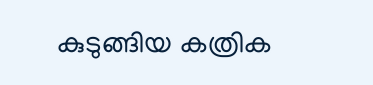കുടുങ്ങിയ കത്രിക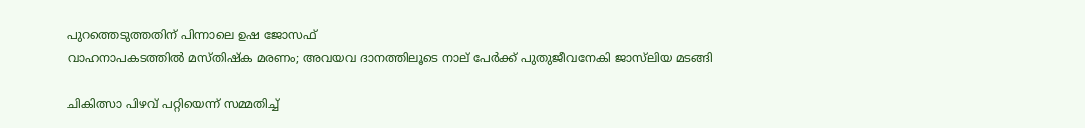പുറത്തെടുത്തതിന് പിന്നാലെ ഉഷ ജോസഫ്
വാഹനാപകടത്തിൽ മസ്‌തിഷ്ക മരണം; അവയവ ദാനത്തിലൂടെ നാല് പേർക്ക് പുതുജീവനേകി ജാസ്‌ലിയ മടങ്ങി

ചികിത്സാ പിഴവ് പറ്റിയെന്ന് സമ്മതിച്ച്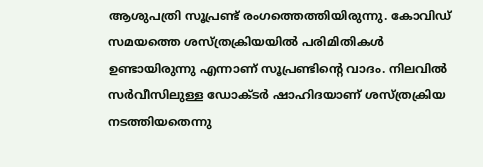ആശുപത്രി സൂപ്രണ്ട് രംഗത്തെത്തിയിരുന്നു. കോവിഡ് സമയത്തെ ശസ്ത്രക്രിയയിൽ പരിമിതികൾ ഉണ്ടായിരുന്നു എന്നാണ് സൂപ്രണ്ടിൻ്റെ വാദം. നിലവിൽ സർവീസിലുള്ള ഡോക്ടർ ഷാഹിദയാണ് ശസ്ത്രക്രിയ നടത്തിയതെന്നു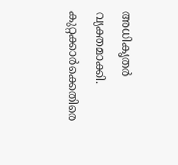അധികൃതർ വ്യക്തമാക്കി. കുറ്റക്കാർക്കെതിരെ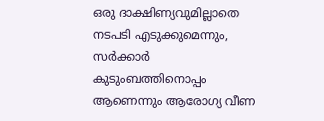ഒരു ദാക്ഷിണ്യവുമില്ലാതെ നടപടി എടുക്കുമെന്നും, സർക്കാർ കുടുംബത്തിനൊപ്പം ആണെന്നും ആരോഗ്യ വീണ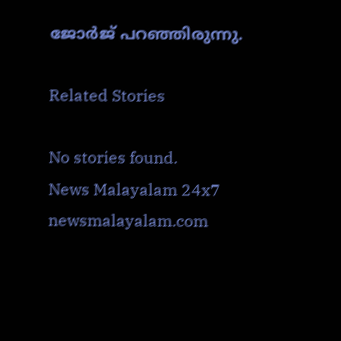ജോർജ് പറഞ്ഞിരുന്നു.

Related Stories

No stories found.
News Malayalam 24x7
newsmalayalam.com